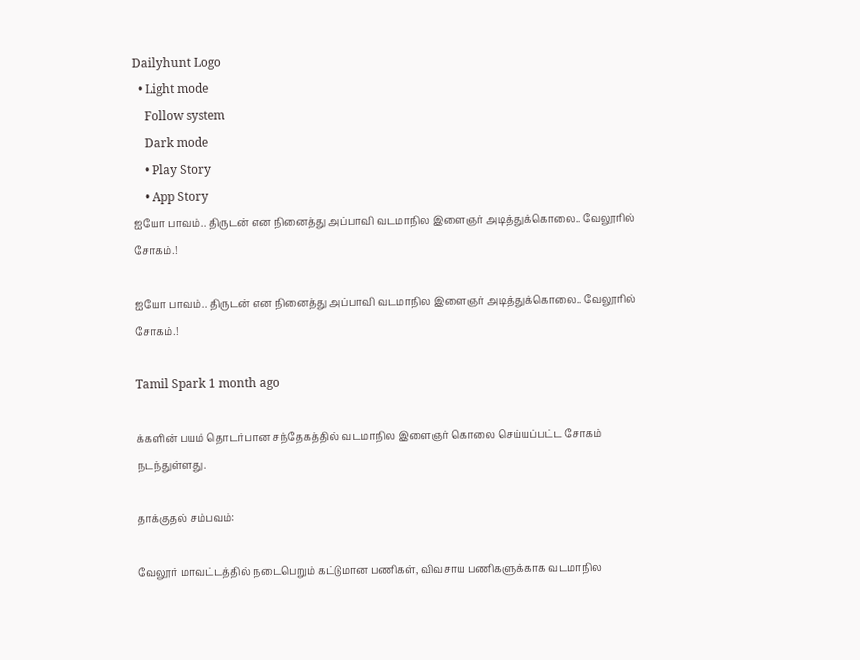Dailyhunt Logo
  • Light mode
    Follow system
    Dark mode
    • Play Story
    • App Story
ஐயோ பாவம்.. திருடன் என நினைத்து அப்பாவி வடமாநில இளைஞர் அடித்துக்கொலை.. வேலூரில் சோகம்.!

ஐயோ பாவம்.. திருடன் என நினைத்து அப்பாவி வடமாநில இளைஞர் அடித்துக்கொலை.. வேலூரில் சோகம்.!

Tamil Spark 1 month ago

க்களின் பயம் தொடர்பான சந்தேகத்தில் வடமாநில இளைஞர் கொலை செய்யப்பட்ட சோகம் நடந்துள்ளது.

தாக்குதல் சம்பவம்:

வேலூர் மாவட்டத்தில் நடைபெறும் கட்டுமான பணிகள், விவசாய பணிகளுக்காக வடமாநில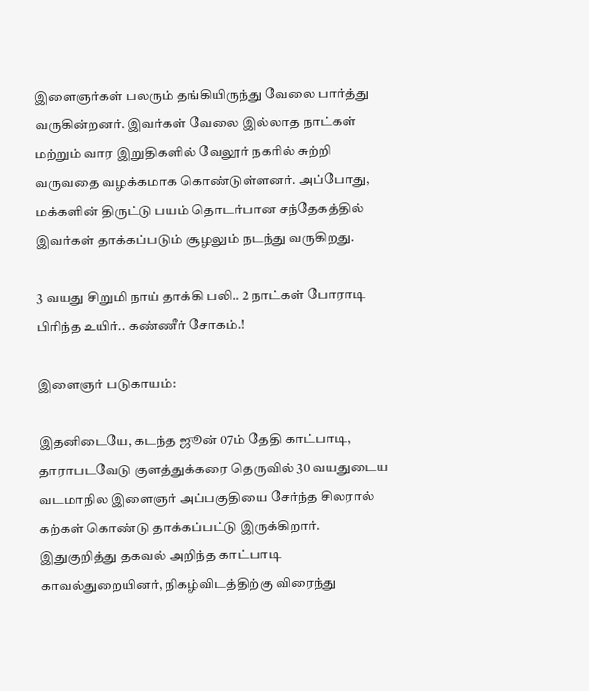இளைஞர்கள் பலரும் தங்கியிருந்து வேலை பார்த்து வருகின்றனர். இவர்கள் வேலை இல்லாத நாட்கள் மற்றும் வார இறுதிகளில் வேலூர் நகரில் சுற்றி வருவதை வழக்கமாக கொண்டுள்ளனர். அப்போது, மக்களின் திருட்டு பயம் தொடர்பான சந்தேகத்தில் இவர்கள் தாக்கப்படும் சூழலும் நடந்து வருகிறது.

3 வயது சிறுமி நாய் தாக்கி பலி.. 2 நாட்கள் போராடி பிரிந்த உயிர்.. கண்ணீர் சோகம்.!

இளைஞர் படுகாயம்:

இதனிடையே, கடந்த ஜூன் 07ம் தேதி காட்பாடி, தாராபடவேடு குளத்துக்கரை தெருவில் 30 வயதுடைய வடமாநில இளைஞர் அப்பகுதியை சேர்ந்த சிலரால் கற்கள் கொண்டு தாக்கப்பட்டு இருக்கிறார். இதுகுறித்து தகவல் அறிந்த காட்பாடி காவல்துறையினர், நிகழ்விடத்திற்கு விரைந்து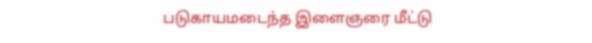படுகாயமடைந்த இளைஞரை மீட்டு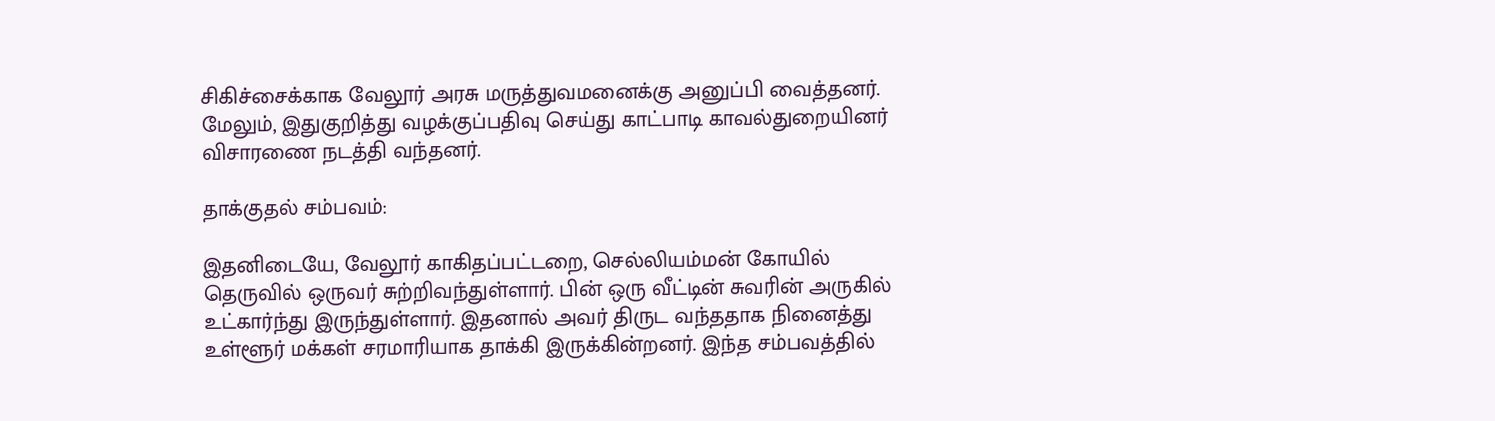சிகிச்சைக்காக வேலூர் அரசு மருத்துவமனைக்கு அனுப்பி வைத்தனர். மேலும், இதுகுறித்து வழக்குப்பதிவு செய்து காட்பாடி காவல்துறையினர் விசாரணை நடத்தி வந்தனர்.

தாக்குதல் சம்பவம்:

இதனிடையே, வேலூர் காகிதப்பட்டறை, செல்லியம்மன் கோயில் தெருவில் ஒருவர் சுற்றிவந்துள்ளார். பின் ஒரு வீட்டின் சுவரின் அருகில் உட்கார்ந்து இருந்துள்ளார். இதனால் அவர் திருட வந்ததாக நினைத்து உள்ளூர் மக்கள் சரமாரியாக தாக்கி இருக்கின்றனர். இந்த சம்பவத்தில்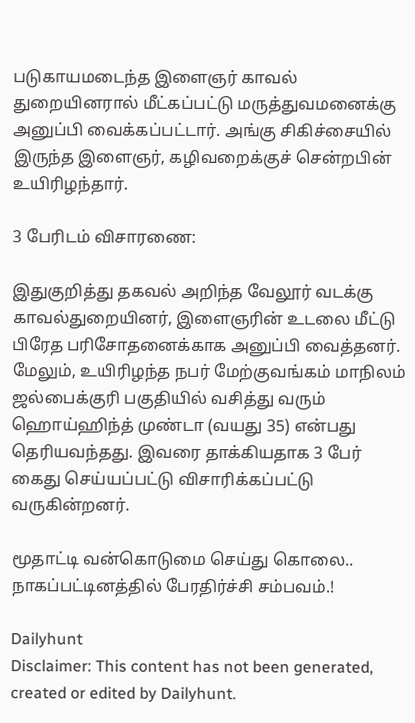படுகாயமடைந்த இளைஞர் காவல் துறையினரால் மீட்கப்பட்டு மருத்துவமனைக்கு அனுப்பி வைக்கப்பட்டார். அங்கு சிகிச்சையில் இருந்த இளைஞர், கழிவறைக்குச் சென்றபின் உயிரிழந்தார்.

3 பேரிடம் விசாரணை:

இதுகுறித்து தகவல் அறிந்த வேலூர் வடக்கு காவல்துறையினர், இளைஞரின் உடலை மீட்டு பிரேத பரிசோதனைக்காக அனுப்பி வைத்தனர். மேலும், உயிரிழந்த நபர் மேற்குவங்கம் மாநிலம் ஜல்பைக்குரி பகுதியில் வசித்து வரும் ஹொய்ஹிந்த் முண்டா (வயது 35) என்பது தெரியவந்தது. இவரை தாக்கியதாக 3 பேர் கைது செய்யப்பட்டு விசாரிக்கப்பட்டு வருகின்றனர்.

மூதாட்டி வன்கொடுமை செய்து கொலை.. நாகப்பட்டினத்தில் பேரதிர்ச்சி சம்பவம்.!

Dailyhunt
Disclaimer: This content has not been generated, created or edited by Dailyhunt.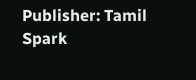Publisher: Tamil Spark